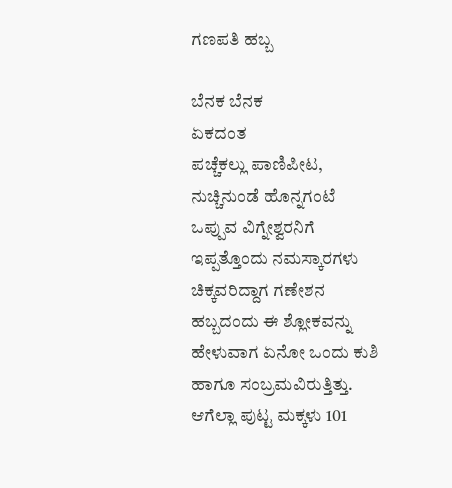ಗಣಪತಿ ಹಬ್ಬ

ಬೆನಕ ಬೆನಕ
ಏಕದಂತ
ಪಚ್ಚೆಕಲ್ಲು ಪಾಣಿಪೀಟ, ನುಚ್ಚಿನುಂಡೆ ಹೊನ್ನಗಂಟೆ
ಒಪ್ಪುವ ವಿಗ್ನೇಶ್ವರನಿಗೆ ಇಪ್ಪತ್ತೊಂದು ನಮಸ್ಕಾರಗಳು
ಚಿಕ್ಕವರಿದ್ದಾಗ ಗಣೇಶನ ಹಬ್ಬದಂದು ಈ ಶ್ಲೋಕವನ್ನು ಹೇಳುವಾಗ ಏನೋ ಒಂದು ಕುಶಿ ಹಾಗೂ ಸಂಬ್ರಮವಿರುತ್ತಿತ್ತು. ಆಗೆಲ್ಲಾ ಪುಟ್ಟ ಮಕ್ಕಳು 101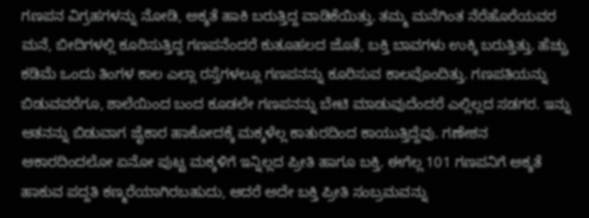ಗಣಪನ ವಿಗ್ರಹಗಳನ್ನು ನೋಡಿ, ಅಕ್ಶತೆ ಹಾಕಿ ಬರುತ್ತಿದ್ದ ವಾಡಿಕೆಯಿತ್ತು. ತಮ್ಮ ಮನೆಗಿಂತ ನೆರೆಹೊರೆಯವರ ಮನೆ, ಬೀದಿಗಳಲ್ಲಿ ಕೂರಿಸುತ್ತಿದ್ದ ಗಣಪನೆಂದರೆ ಕುತೂಹಲದ ಜೊತೆ, ಬಕ್ತಿ ಬಾವಗಳು ಉಕ್ಕಿ ಬರುತ್ತಿತ್ತು. ಹೆಚ್ಚು ಕಡಿಮೆ ಒಂದು ತಿಂಗಳ ಕಾಲ ಎಲ್ಲಾ ರಸ್ತೆಗಳಲ್ಲೂ ಗಣಪನನ್ನು ಕೂರಿಸುವ ಕಾಲವೊಂದಿತ್ತು. ಗಣಪತಿಯನ್ನು ಬಿಡುವವರೆಗೂ, ಶಾಲೆಯಿಂದ ಬಂದ ಕೂಡಲೇ ಗಣಪನನ್ನು ಬೇಟಿ ಮಾಡುವುದೆಂದರೆ ಎಲ್ಲಿಲ್ಲದ ಸಡಗರ. ಇನ್ನು ಆತನನ್ನು ಬಿಡುವಾಗ ಜೈಕಾರ ಹಾಕೋದಕ್ಕೆ ಮಕ್ಕಳೆಲ್ಲ ಕಾತುರದಿಂದ ಕಾಯುತ್ತಿದ್ದೆವು. ಗಣೇಶನ ಆಕಾರದಿಂದಲೋ ಏನೋ ಪುಟ್ಟ ಮಕ್ಕಳಿಗೆ ಇನ್ನಿಲ್ಲದ ಪ್ರೀತಿ ಹಾಗೂ ಬಕ್ತಿ. ಈಗೆಲ್ಲ 101 ಗಣಪನಿಗೆ ಅಕ್ಶತೆ ಹಾಕುವ ಪದ್ದತಿ ಕಣ್ಮರೆಯಾಗಿರಬಹುದು, ಆದರೆ ಅದೇ ಬಕ್ತಿ ಪ್ರೀತಿ ಸಂಬ್ರಮವನ್ನು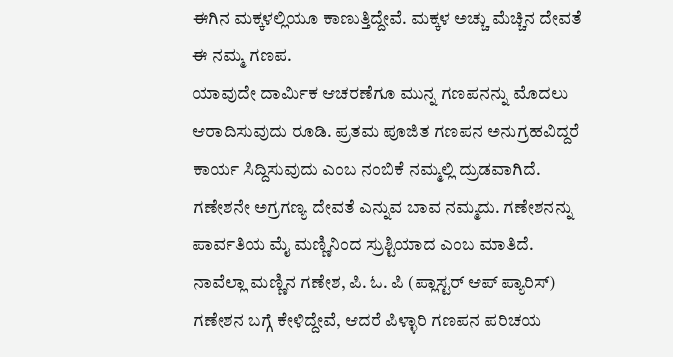ಈಗಿನ ಮಕ್ಕಳಲ್ಲಿಯೂ ಕಾಣುತ್ತಿದ್ದೇವೆ. ಮಕ್ಕಳ ಅಚ್ಚು ಮೆಚ್ಚಿನ ದೇವತೆ ಈ ನಮ್ಮ ಗಣಪ.
ಯಾವುದೇ ದಾರ್ಮಿಕ ಆಚರಣೆಗೂ ಮುನ್ನ ಗಣಪನನ್ನು ಮೊದಲು ಆರಾದಿಸುವುದು ರೂಡಿ. ಪ್ರತಮ ಪೂಜಿತ ಗಣಪನ ಅನುಗ್ರಹವಿದ್ದರೆ ಕಾರ್ಯ ಸಿದ್ದಿಸುವುದು ಎಂಬ ನಂಬಿಕೆ ನಮ್ಮಲ್ಲಿ ದ್ರುಡವಾಗಿದೆ. ಗಣೇಶನೇ ಅಗ್ರಗಣ್ಯ ದೇವತೆ ಎನ್ನುವ ಬಾವ ನಮ್ಮದು. ಗಣೇಶನನ್ನು ಪಾರ್ವತಿಯ ಮೈ ಮಣ್ಣಿನಿಂದ ಸ್ರುಶ್ಟಿಯಾದ ಎಂಬ ಮಾತಿದೆ. ನಾವೆಲ್ಲಾ ಮಣ್ಣಿನ ಗಣೇಶ, ಪಿ. ಓ. ಪಿ (ಪ್ಲಾಸ್ಟರ್ ಆಪ್ ಪ್ಯಾರಿಸ್) ಗಣೇಶನ ಬಗ್ಗೆ ಕೇಳಿದ್ದೇವೆ, ಆದರೆ ಪಿಳ್ಳಾರಿ ಗಣಪನ ಪರಿಚಯ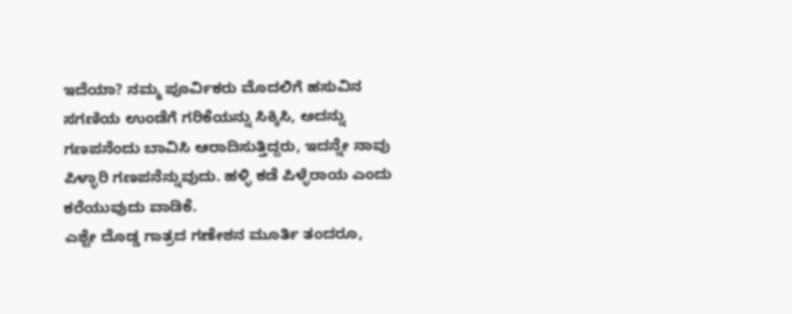ಇದೆಯಾ? ನಮ್ಮ ಪೂರ್ವಿಕರು ಮೊದಲಿಗೆ ಹಸುವಿನ ಸಗಣಿಯ ಉಂಡೆಗೆ ಗರಿಕೆಯನ್ನು ಸಿಕ್ಕಿಸಿ, ಅದನ್ನು ಗಣಪನೆಂದು ಬಾವಿಸಿ ಆರಾದಿಸುತ್ತಿದ್ದರು, ಇದನ್ನೇ ನಾವು ಪಿಳ್ಳಾರಿ ಗಣಪನೆನ್ನುವುದು. ಹಳ್ಳಿ ಕಡೆ ಪಿಳ್ಳೆರಾಯ ಎಂದು ಕರೆಯುವುದು ವಾಡಿಕೆ.
ಎಶ್ಟೇ ದೊಡ್ಡ ಗಾತ್ರದ ಗಣೇಶನ ಮೂರ್ತಿ ತಂದರೂ,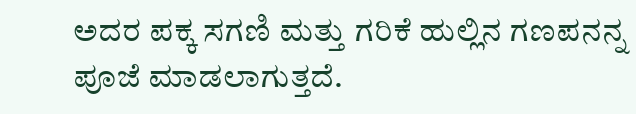ಅದರ ಪಕ್ಕ ಸಗಣಿ ಮತ್ತು ಗರಿಕೆ ಹುಲ್ಲಿನ ಗಣಪನನ್ನ ಪೂಜೆ ಮಾಡಲಾಗುತ್ತದೆ.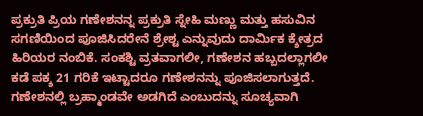ಪ್ರಕ್ರುತಿ ಪ್ರಿಯ ಗಣೇಶನನ್ನ ಪ್ರಕ್ರುತಿ ಸ್ನೇಹಿ ಮಣ್ಣು ಮತ್ತು ಹಸುವಿನ ಸಗಣಿಯಿಂದ ಪೂಜಿಸಿದರೇನೆ ಶ್ರೇಶ್ಟ ಎನ್ನುವುದು ದಾರ್ಮಿಕ ಕ್ಶೇತ್ರದ ಹಿರಿಯರ ನಂಬಿಕೆ. ಸಂಕಶ್ಟಿ ವ್ರತವಾಗಲೀ, ಗಣೇಶನ ಹಬ್ಬದಲ್ಲಾಗಲೀ ಕಡೆ ಪಕ್ಶ 21 ಗರಿಕೆ ಇಟ್ಟಾದರೂ ಗಣೇಶನನ್ನು ಪೂಜಿಸಲಾಗುತ್ತದೆ.
ಗಣೇಶನಲ್ಲಿ ಬ್ರಹ್ಮಾಂಡವೇ ಅಡಗಿದೆ ಎಂಬುದನ್ನು ಸೂಚ್ಯವಾಗಿ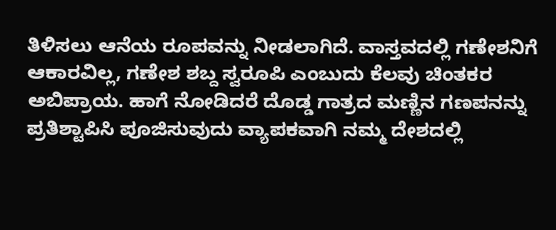ತಿಳಿಸಲು ಆನೆಯ ರೂಪವನ್ನು ನೀಡಲಾಗಿದೆ. ವಾಸ್ತವದಲ್ಲಿ ಗಣೇಶನಿಗೆ ಆಕಾರವಿಲ್ಲ, ಗಣೇಶ ಶಬ್ದ ಸ್ವರೂಪಿ ಎಂಬುದು ಕೆಲವು ಚಿಂತಕರ ಅಬಿಪ್ರಾಯ. ಹಾಗೆ ನೋಡಿದರೆ ದೊಡ್ಡ ಗಾತ್ರದ ಮಣ್ಣಿನ ಗಣಪನನ್ನು ಪ್ರತಿಶ್ಟಾಪಿಸಿ ಪೂಜಿಸುವುದು ವ್ಯಾಪಕವಾಗಿ ನಮ್ಮ ದೇಶದಲ್ಲಿ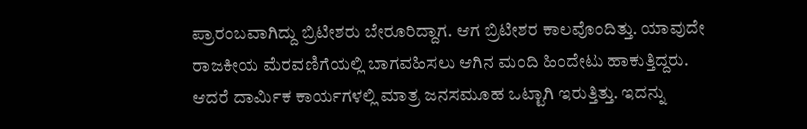ಪ್ರಾರಂಬವಾಗಿದ್ದು ಬ್ರಿಟೀಶರು ಬೇರೂರಿದ್ದಾಗ. ಆಗ ಬ್ರಿಟೀಶರ ಕಾಲವೊಂದಿತ್ತು. ಯಾವುದೇ ರಾಜಕೀಯ ಮೆರವಣಿಗೆಯಲ್ಲಿ ಬಾಗವಹಿಸಲು ಆಗಿನ ಮಂದಿ ಹಿಂದೇಟು ಹಾಕುತ್ತಿದ್ದರು. ಆದರೆ ದಾರ್ಮಿಕ ಕಾರ್ಯಗಳಲ್ಲಿ ಮಾತ್ರ ಜನಸಮೂಹ ಒಟ್ಟಾಗಿ ಇರುತ್ತಿತ್ತು. ಇದನ್ನು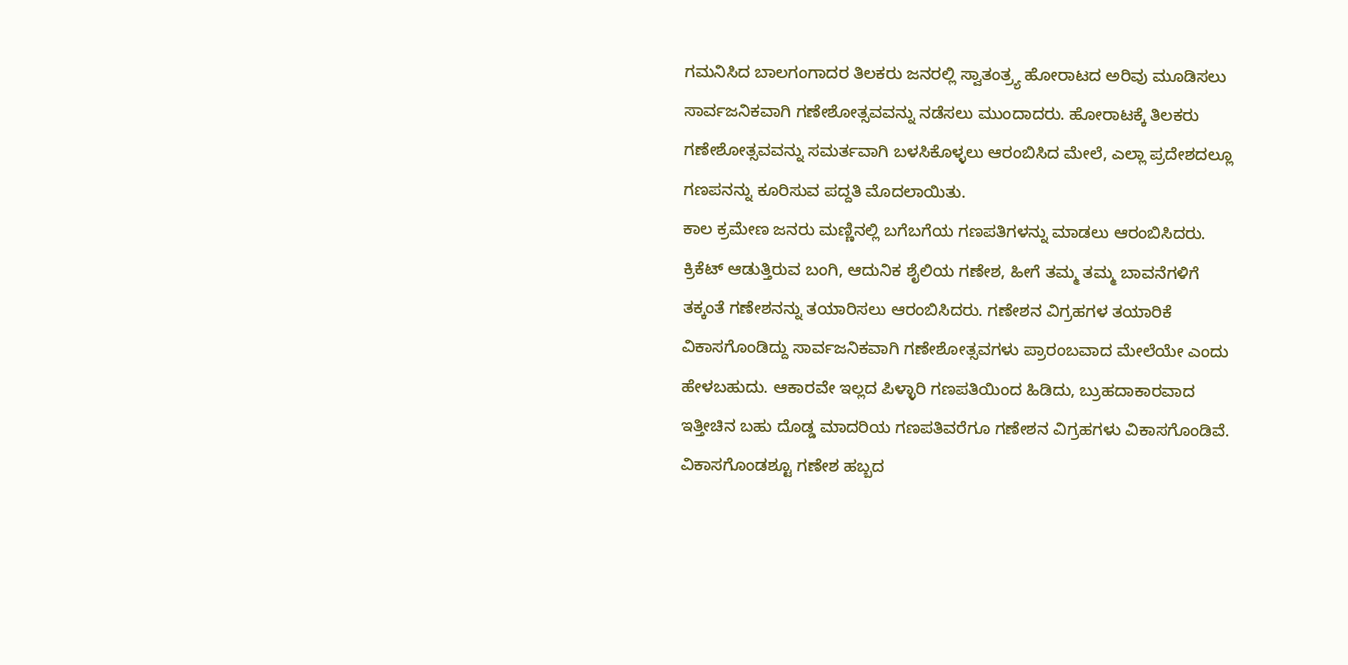ಗಮನಿಸಿದ ಬಾಲಗಂಗಾದರ ತಿಲಕರು ಜನರಲ್ಲಿ ಸ್ವಾತಂತ್ರ್ಯ ಹೋರಾಟದ ಅರಿವು ಮೂಡಿಸಲು ಸಾರ್ವಜನಿಕವಾಗಿ ಗಣೇಶೋತ್ಸವವನ್ನು ನಡೆಸಲು ಮುಂದಾದರು. ಹೋರಾಟಕ್ಕೆ ತಿಲಕರು ಗಣೇಶೋತ್ಸವವನ್ನು ಸಮರ್ತವಾಗಿ ಬಳಸಿಕೊಳ್ಳಲು ಆರಂಬಿಸಿದ ಮೇಲೆ, ಎಲ್ಲಾ ಪ್ರದೇಶದಲ್ಲೂ ಗಣಪನನ್ನು ಕೂರಿಸುವ ಪದ್ದತಿ ಮೊದಲಾಯಿತು.
ಕಾಲ ಕ್ರಮೇಣ ಜನರು ಮಣ್ಣಿನಲ್ಲಿ ಬಗೆಬಗೆಯ ಗಣಪತಿಗಳನ್ನು ಮಾಡಲು ಆರಂಬಿಸಿದರು. ಕ್ರಿಕೆಟ್ ಆಡುತ್ತಿರುವ ಬಂಗಿ, ಆದುನಿಕ ಶೈಲಿಯ ಗಣೇಶ, ಹೀಗೆ ತಮ್ಮ ತಮ್ಮ ಬಾವನೆಗಳಿಗೆ ತಕ್ಕಂತೆ ಗಣೇಶನನ್ನು ತಯಾರಿಸಲು ಆರಂಬಿಸಿದರು. ಗಣೇಶನ ವಿಗ್ರಹಗಳ ತಯಾರಿಕೆ ವಿಕಾಸಗೊಂಡಿದ್ದು ಸಾರ್ವಜನಿಕವಾಗಿ ಗಣೇಶೋತ್ಸವಗಳು ಪ್ರಾರಂಬವಾದ ಮೇಲೆಯೇ ಎಂದು ಹೇಳಬಹುದು. ಆಕಾರವೇ ಇಲ್ಲದ ಪಿಳ್ಳಾರಿ ಗಣಪತಿಯಿಂದ ಹಿಡಿದು, ಬ್ರುಹದಾಕಾರವಾದ ಇತ್ತೀಚಿನ ಬಹು ದೊಡ್ಡ ಮಾದರಿಯ ಗಣಪತಿವರೆಗೂ ಗಣೇಶನ ವಿಗ್ರಹಗಳು ವಿಕಾಸಗೊಂಡಿವೆ. ವಿಕಾಸಗೊಂಡಶ್ಟೂ ಗಣೇಶ ಹಬ್ಬದ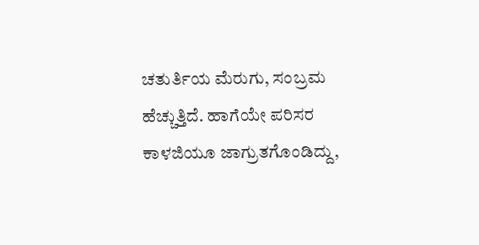ಚತುರ್ತಿಯ ಮೆರುಗು, ಸಂಬ್ರಮ ಹೆಚ್ಚುತ್ತಿದೆ. ಹಾಗೆಯೇ ಪರಿಸರ ಕಾಳಜಿಯೂ ಜಾಗ್ರುತಗೊಂಡಿದ್ದು,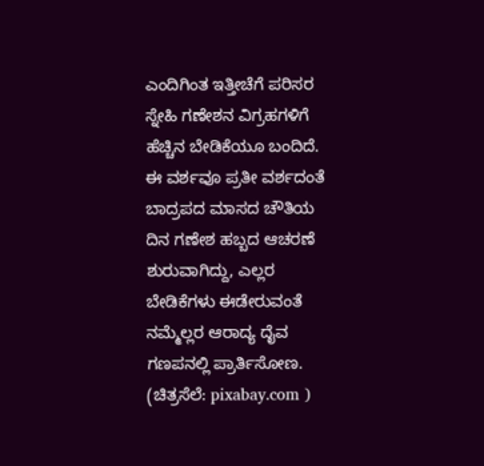ಎಂದಿಗಿಂತ ಇತ್ತೀಚೆಗೆ ಪರಿಸರ ಸ್ನೇಹಿ ಗಣೇಶನ ವಿಗ್ರಹಗಳಿಗೆ ಹೆಚ್ಚಿನ ಬೇಡಿಕೆಯೂ ಬಂದಿದೆ. ಈ ವರ್ಶವೂ ಪ್ರತೀ ವರ್ಶದಂತೆ ಬಾದ್ರಪದ ಮಾಸದ ಚೌತಿಯ ದಿನ ಗಣೇಶ ಹಬ್ಬದ ಆಚರಣೆ ಶುರುವಾಗಿದ್ದು, ಎಲ್ಲರ ಬೇಡಿಕೆಗಳು ಈಡೇರುವಂತೆ ನಮ್ಮೆಲ್ಲರ ಆರಾದ್ಯ ದೈವ ಗಣಪನಲ್ಲಿ ಪ್ರಾರ್ತಿಸೋಣ.
(ಚಿತ್ರಸೆಲೆ: pixabay.com )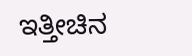ಇತ್ತೀಚಿನ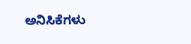ಅನಿಸಿಕೆಗಳು